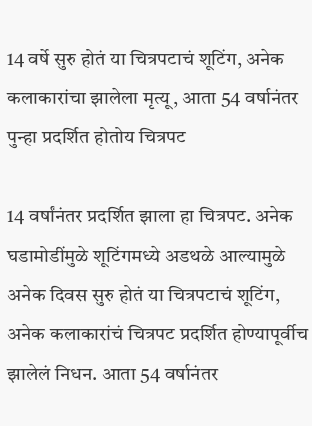14 वर्षे सुरु होतं या चित्रपटाचं शूटिंग, अनेक कलाकारांचा झालेला मृत्यू, आता 54 वर्षानंतर पुन्हा प्रदर्शित होतोय चित्रपट

14 वर्षांनंतर प्रदर्शित झाला हा चित्रपट. अनेक घडामोडींमुळे शूटिंगमध्ये अडथळे आल्यामुळे अनेक दिवस सुरु होतं या चित्रपटाचं शूटिंग, अनेक कलाकारांचं चित्रपट प्रदर्शित होण्यापूर्वीच झालेलं निधन. आता 54 वर्षानंतर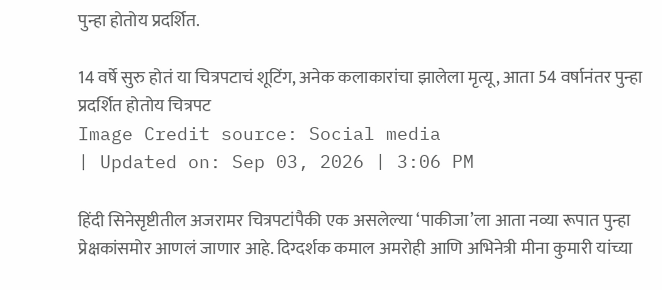पुन्हा होतोय प्रदर्शित.

14 वर्षे सुरु होतं या चित्रपटाचं शूटिंग, अनेक कलाकारांचा झालेला मृत्यू, आता 54 वर्षानंतर पुन्हा प्रदर्शित होतोय चित्रपट
Image Credit source: Social media
| Updated on: Sep 03, 2026 | 3:06 PM

हिंदी सिनेसृष्टीतील अजरामर चित्रपटांपैकी एक असलेल्या ‘पाकीजा’ला आता नव्या रूपात पुन्हा प्रेक्षकांसमोर आणलं जाणार आहे. दिग्दर्शक कमाल अमरोही आणि अभिनेत्री मीना कुमारी यांच्या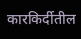कारकिर्दीतील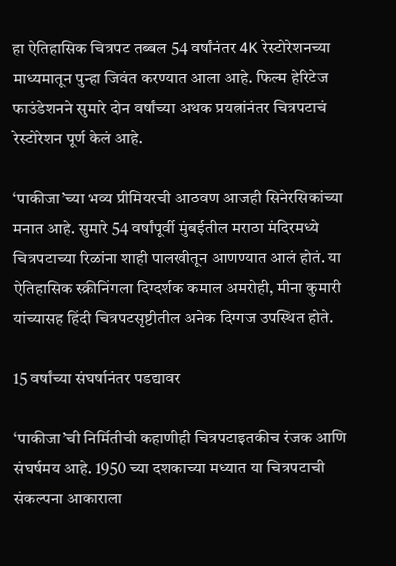हा ऐतिहासिक चित्रपट तब्बल 54 वर्षांनंतर 4K रेस्टोरेशनच्या माध्यमातून पुन्हा जिवंत करण्यात आला आहे. फिल्म हेरिटेज फाउंडेशनने सुमारे दोन वर्षांच्या अथक प्रयत्नांनंतर चित्रपटाचं रेस्टोरेशन पूर्ण केलं आहे.

‘पाकीजा’च्या भव्य प्रीमियरची आठवण आजही सिनेरसिकांच्या मनात आहे. सुमारे 54 वर्षांपूर्वी मुंबईतील मराठा मंदिरमध्ये चित्रपटाच्या रिळांना शाही पालखीतून आणण्यात आलं होतं. या ऐतिहासिक स्क्रीनिंगला दिग्दर्शक कमाल अमरोही, मीना कुमारी यांच्यासह हिंदी चित्रपटसृष्टीतील अनेक दिग्गज उपस्थित होते.

15 वर्षांच्या संघर्षानंतर पडद्यावर

‘पाकीजा’ची निर्मितीची कहाणीही चित्रपटाइतकीच रंजक आणि संघर्षमय आहे. 1950 च्या दशकाच्या मध्यात या चित्रपटाची संकल्पना आकाराला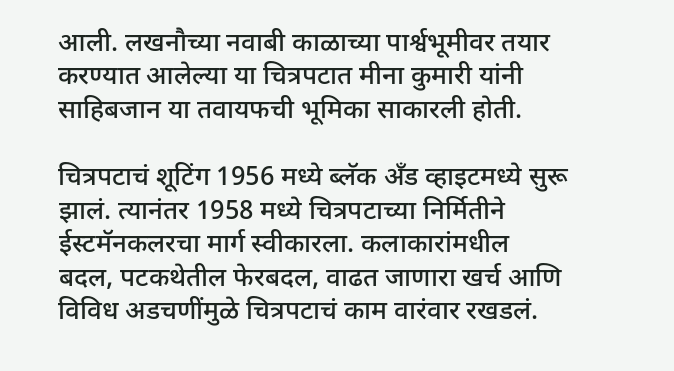आली. लखनौच्या नवाबी काळाच्या पार्श्वभूमीवर तयार करण्यात आलेल्या या चित्रपटात मीना कुमारी यांनी साहिबजान या तवायफची भूमिका साकारली होती.

चित्रपटाचं शूटिंग 1956 मध्ये ब्लॅक अँड व्हाइटमध्ये सुरू झालं. त्यानंतर 1958 मध्ये चित्रपटाच्या निर्मितीने ईस्टमॅनकलरचा मार्ग स्वीकारला. कलाकारांमधील बदल, पटकथेतील फेरबदल, वाढत जाणारा खर्च आणि विविध अडचणींमुळे चित्रपटाचं काम वारंवार रखडलं.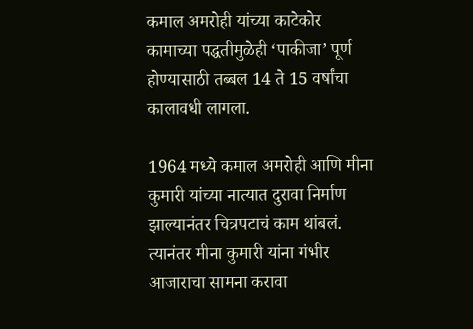कमाल अमरोही यांच्या काटेकोर कामाच्या पद्धतीमुळेही ‘पाकीजा’ पूर्ण होण्यासाठी तब्बल 14 ते 15 वर्षांचा कालावधी लागला.

1964 मध्ये कमाल अमरोही आणि मीना कुमारी यांच्या नात्यात दुरावा निर्माण झाल्यानंतर चित्रपटाचं काम थांबलं. त्यानंतर मीना कुमारी यांना गंभीर आजाराचा सामना करावा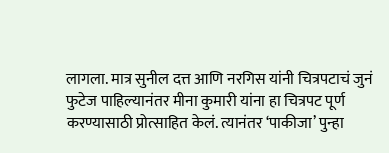लागला. मात्र सुनील दत्त आणि नरगिस यांनी चित्रपटाचं जुनं फुटेज पाहिल्यानंतर मीना कुमारी यांना हा चित्रपट पूर्ण करण्यासाठी प्रोत्साहित केलं. त्यानंतर ‘पाकीजा’ पुन्हा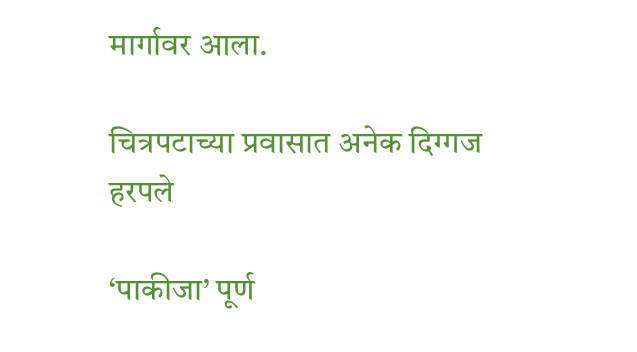मार्गावर आला.

चित्रपटाच्या प्रवासात अनेक दिग्गज हरपले

‘पाकीजा’ पूर्ण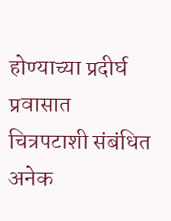होण्याच्या प्रदीर्घ प्रवासात चित्रपटाशी संबंधित अनेक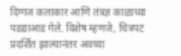दिग्गज कलाकार आणि तंत्रज्ञ काळाच्या पडद्याआड गेले. विशेष म्हणजे, चित्रपट प्रदर्शित झाल्यानंतर अवघ्या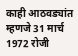काही आठवड्यांत म्हणजे 31 मार्च 1972 रोजी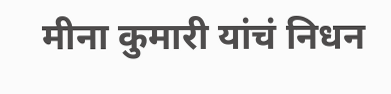मीना कुमारी यांचं निधन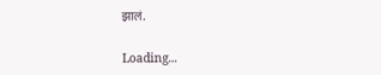झालं.

Loading...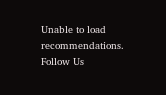Unable to load recommendations.
Follow Us